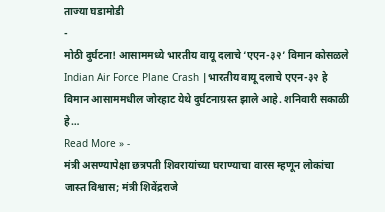ताज्या घडामोडी
-
मोठी दुर्घटना! आसाममध्ये भारतीय वायू दलाचे ‘एएन-३२’ विमान कोसळले
Indian Air Force Plane Crash |भारतीय वायू दलाचे एएन-३२ हे विमान आसाममधील जोरहाट येथे दुर्घटनाग्रस्त झाले आहे. शनिवारी सकाळी हे…
Read More » -
मंत्री असण्यापेक्षा छत्रपती शिवरायांच्या घराण्याचा वारस म्हणून लोकांचा जास्त विश्वास; मंत्री शिवेंद्रराजे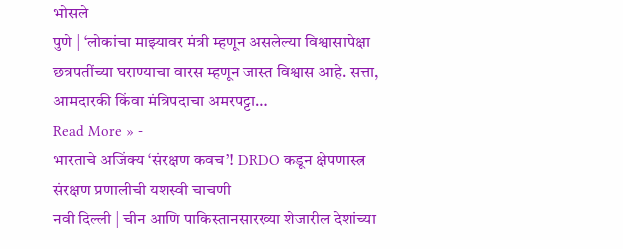भोसले
पुणे | ‘लोकांचा माझ्यावर मंत्री म्हणून असलेल्या विश्वासापेक्षा छत्रपतींच्या घराण्याचा वारस म्हणून जास्त विश्वास आहे. सत्ता, आमदारकी किंवा मंत्रिपदाचा अमरपट्टा…
Read More » -
भारताचे अजिंक्य ‘संरक्षण कवच’! DRDO कडून क्षेपणास्त्र संरक्षण प्रणालीची यशस्वी चाचणी
नवी दिल्ली | चीन आणि पाकिस्तानसारख्या शेजारील देशांच्या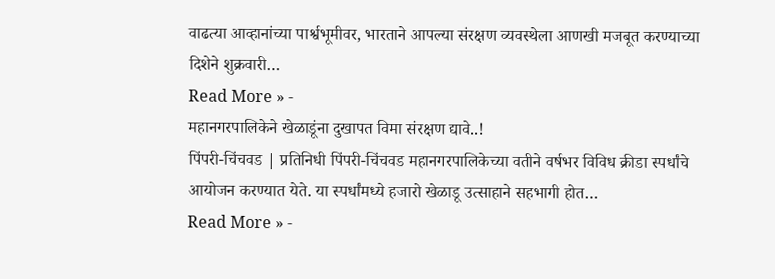वाढत्या आव्हानांच्या पार्श्वभूमीवर, भारताने आपल्या संरक्षण व्यवस्थेला आणखी मजबूत करण्याच्या दिशेने शुक्रवारी…
Read More » -
महानगरपालिकेने खेळाडूंना दुखापत विमा संरक्षण द्यावे..!
पिंपरी-चिंचवड | प्रतिनिधी पिंपरी-चिंचवड महानगरपालिकेच्या वतीने वर्षभर विविध क्रीडा स्पर्धांचे आयोजन करण्यात येते. या स्पर्धांमध्ये हजारो खेळाडू उत्साहाने सहभागी होत…
Read More » -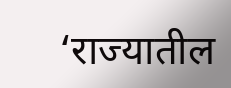‘राज्यातील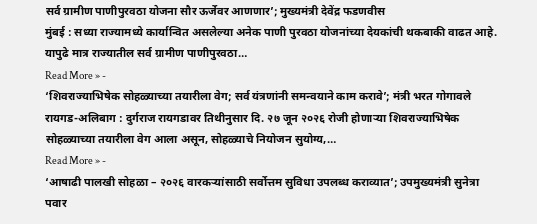सर्व ग्रामीण पाणीपुरवठा योजना सौर ऊर्जेवर आणणार’; मुख्यमंत्री देवेंद्र फडणवीस
मुंबई : सध्या राज्यामध्ये कार्यान्वित असलेल्या अनेक पाणी पुरवठा योजनांच्या देयकांची थकबाकी वाढत आहे. यापुढे मात्र राज्यातील सर्व ग्रामीण पाणीपुरवठा…
Read More » -
‘शिवराज्याभिषेक सोहळ्याच्या तयारीला वेग; सर्व यंत्रणांनी समन्वयाने काम करावे’; मंत्री भरत गोगावले
रायगड-अलिबाग : दुर्गराज रायगडावर तिथीनुसार दि. २७ जून २०२६ रोजी होणाऱ्या शिवराज्याभिषेक सोहळ्याच्या तयारीला वेग आला असून, सोहळ्याचे नियोजन सुयोग्य,…
Read More » -
‘आषाढी पालखी सोहळा – २०२६ वारकऱ्यांसाठी सर्वोत्तम सुविधा उपलब्ध कराव्यात’; उपमुख्यमंत्री सुनेत्रा पवार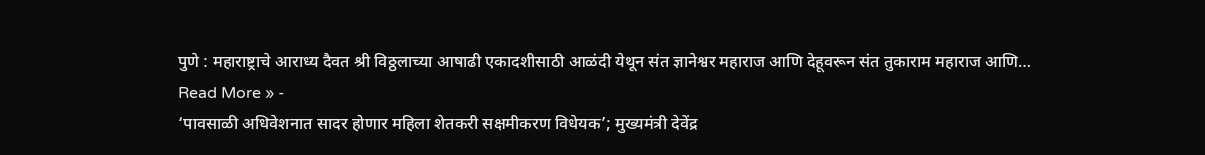पुणे : महाराष्ट्राचे आराध्य दैवत श्री विठ्ठलाच्या आषाढी एकादशीसाठी आळंदी येथून संत ज्ञानेश्वर महाराज आणि देहूवरून संत तुकाराम महाराज आणि…
Read More » -
‘पावसाळी अधिवेशनात सादर होणार महिला शेतकरी सक्षमीकरण विधेयक’; मुख्यमंत्री देवेंद्र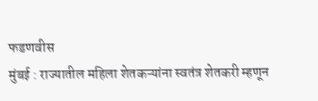फडणवीस
मुंबई : राज्यातील महिला शेतकऱ्यांना स्वतंत्र शेतकरी म्हणून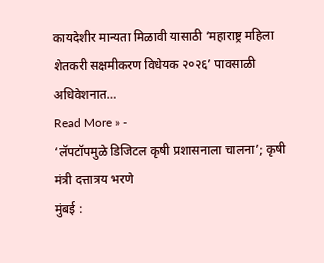कायदेशीर मान्यता मिळावी यासाठी ‘महाराष्ट्र महिला शेतकरी सक्षमीकरण विधेयक २०२६’ पावसाळी अधिवेशनात…
Read More » -
‘लॅपटॉपमुळे डिजिटल कृषी प्रशासनाला चालना’; कृषी मंत्री दत्तात्रय भरणे
मुंबई :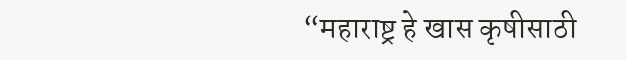“महाराष्ट्र हे खास कृषीसाठी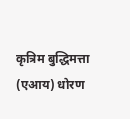कृत्रिम बुद्धिमत्ता (एआय) धोरण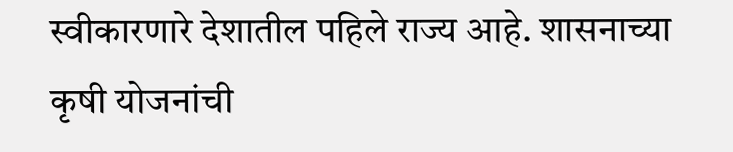स्वीकारणारे देशातील पहिले राज्य आहे. शासनाच्या कृषी योजनांची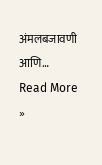अंमलबजावणी आणि…
Read More »